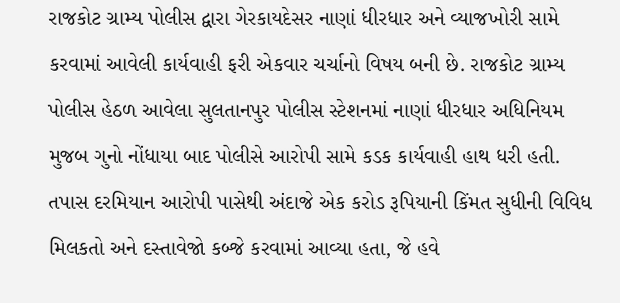રાજકોટ ગ્રામ્ય પોલીસ દ્વારા ગેરકાયદેસર નાણાં ધીરધાર અને વ્યાજખોરી સામે કરવામાં આવેલી કાર્યવાહી ફરી એકવાર ચર્ચાનો વિષય બની છે. રાજકોટ ગ્રામ્ય પોલીસ હેઠળ આવેલા સુલતાનપુર પોલીસ સ્ટેશનમાં નાણાં ધીરધાર અધિનિયમ મુજબ ગુનો નોંધાયા બાદ પોલીસે આરોપી સામે કડક કાર્યવાહી હાથ ધરી હતી. તપાસ દરમિયાન આરોપી પાસેથી અંદાજે એક કરોડ રૂપિયાની કિંમત સુધીની વિવિધ મિલકતો અને દસ્તાવેજો કબ્જે કરવામાં આવ્યા હતા, જે હવે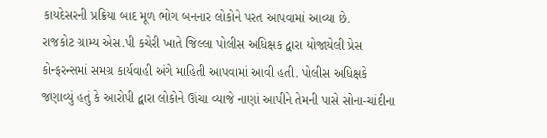કાયદેસરની પ્રક્રિયા બાદ મૂળ ભોગ બનનાર લોકોને પરત આપવામાં આવ્યા છે.
રાજકોટ ગ્રામ્ય એસ.પી કચેરી ખાતે જિલ્લા પોલીસ અધિક્ષક દ્વારા યોજાયેલી પ્રેસ કોન્ફરન્સમાં સમગ્ર કાર્યવાહી અંગે માહિતી આપવામાં આવી હતી. પોલીસ અધિક્ષકે જણાવ્યું હતું કે આરોપી દ્વારા લોકોને ઊંચા વ્યાજે નાણાં આપીને તેમની પાસે સોના-ચાંદીના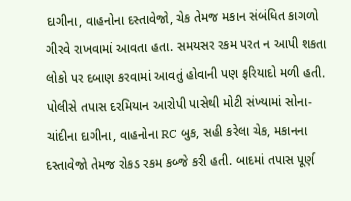દાગીના, વાહનોના દસ્તાવેજો, ચેક તેમજ મકાન સંબંધિત કાગળો ગીરવે રાખવામાં આવતા હતા. સમયસર રકમ પરત ન આપી શકતા લોકો પર દબાણ કરવામાં આવતું હોવાની પણ ફરિયાદો મળી હતી.
પોલીસે તપાસ દરમિયાન આરોપી પાસેથી મોટી સંખ્યામાં સોના-ચાંદીના દાગીના, વાહનોના RC બુક, સહી કરેલા ચેક, મકાનના દસ્તાવેજો તેમજ રોકડ રકમ કબ્જે કરી હતી. બાદમાં તપાસ પૂર્ણ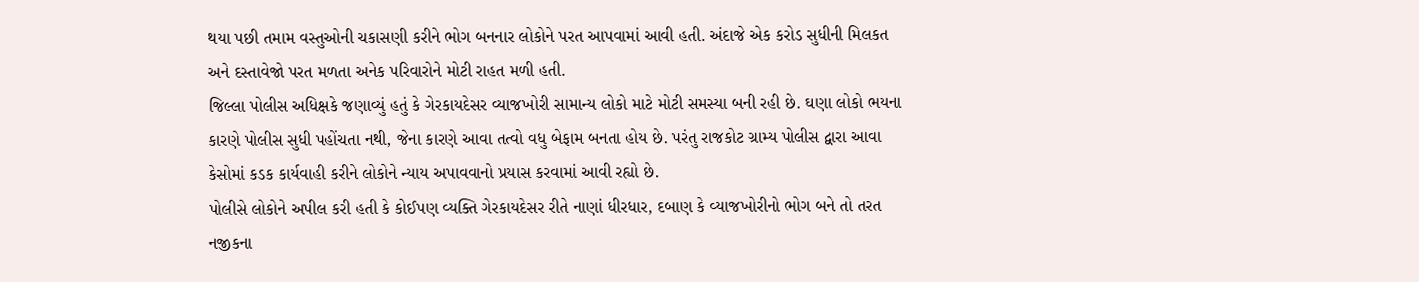થયા પછી તમામ વસ્તુઓની ચકાસણી કરીને ભોગ બનનાર લોકોને પરત આપવામાં આવી હતી. અંદાજે એક કરોડ સુધીની મિલકત અને દસ્તાવેજો પરત મળતા અનેક પરિવારોને મોટી રાહત મળી હતી.
જિલ્લા પોલીસ અધિક્ષકે જણાવ્યું હતું કે ગેરકાયદેસર વ્યાજખોરી સામાન્ય લોકો માટે મોટી સમસ્યા બની રહી છે. ઘણા લોકો ભયના કારણે પોલીસ સુધી પહોંચતા નથી, જેના કારણે આવા તત્વો વધુ બેફામ બનતા હોય છે. પરંતુ રાજકોટ ગ્રામ્ય પોલીસ દ્વારા આવા કેસોમાં કડક કાર્યવાહી કરીને લોકોને ન્યાય અપાવવાનો પ્રયાસ કરવામાં આવી રહ્યો છે.
પોલીસે લોકોને અપીલ કરી હતી કે કોઈપણ વ્યક્તિ ગેરકાયદેસર રીતે નાણાં ધીરધાર, દબાણ કે વ્યાજખોરીનો ભોગ બને તો તરત નજીકના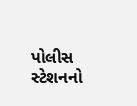પોલીસ સ્ટેશનનો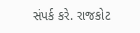સંપર્ક કરે. રાજકોટ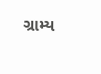ગ્રામ્ય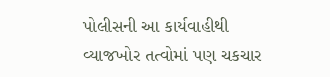પોલીસની આ કાર્યવાહીથી વ્યાજખોર તત્વોમાં પણ ચકચાર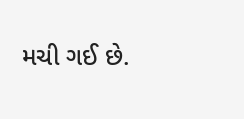મચી ગઈ છે.